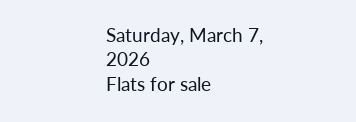Saturday, March 7, 2026
Flats for sale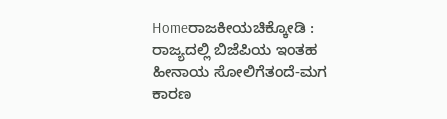Homeರಾಜಕೀಯಚಿಕ್ಕೋಡಿ : ರಾಜ್ಯದಲ್ಲಿ ಬಿಜೆಪಿಯ ಇಂತಹ ಹೀನಾಯ ಸೋಲಿಗೆತಂದೆ-ಮಗ ಕಾರಣ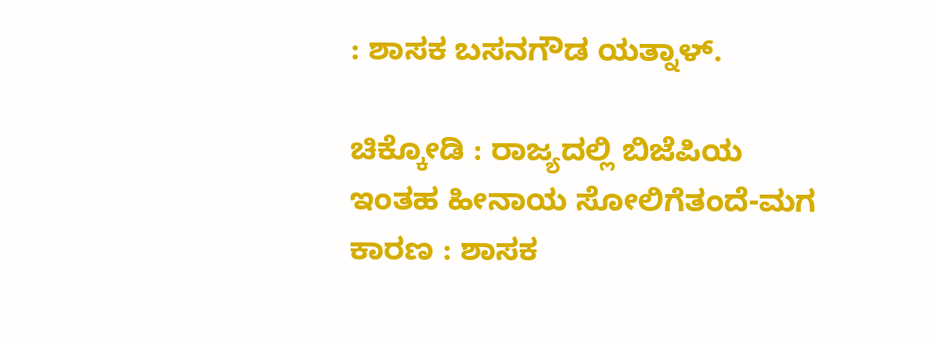: ಶಾಸಕ ಬಸನಗೌಡ ಯತ್ನಾಳ್.

ಚಿಕ್ಕೋಡಿ : ರಾಜ್ಯದಲ್ಲಿ ಬಿಜೆಪಿಯ ಇಂತಹ ಹೀನಾಯ ಸೋಲಿಗೆತಂದೆ-ಮಗ ಕಾರಣ : ಶಾಸಕ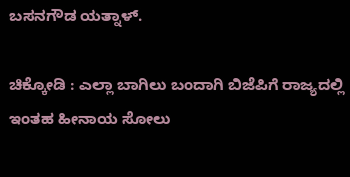ಬಸನಗೌಡ ಯತ್ನಾಳ್.

ಚಿಕ್ಕೋಡಿ : ಎಲ್ಲಾ ಬಾಗಿಲು ಬಂದಾಗಿ ಬಿಜೆಪಿಗೆ ರಾಜ್ಯದಲ್ಲಿ ಇಂತಹ ಹೀನಾಯ ಸೋಲು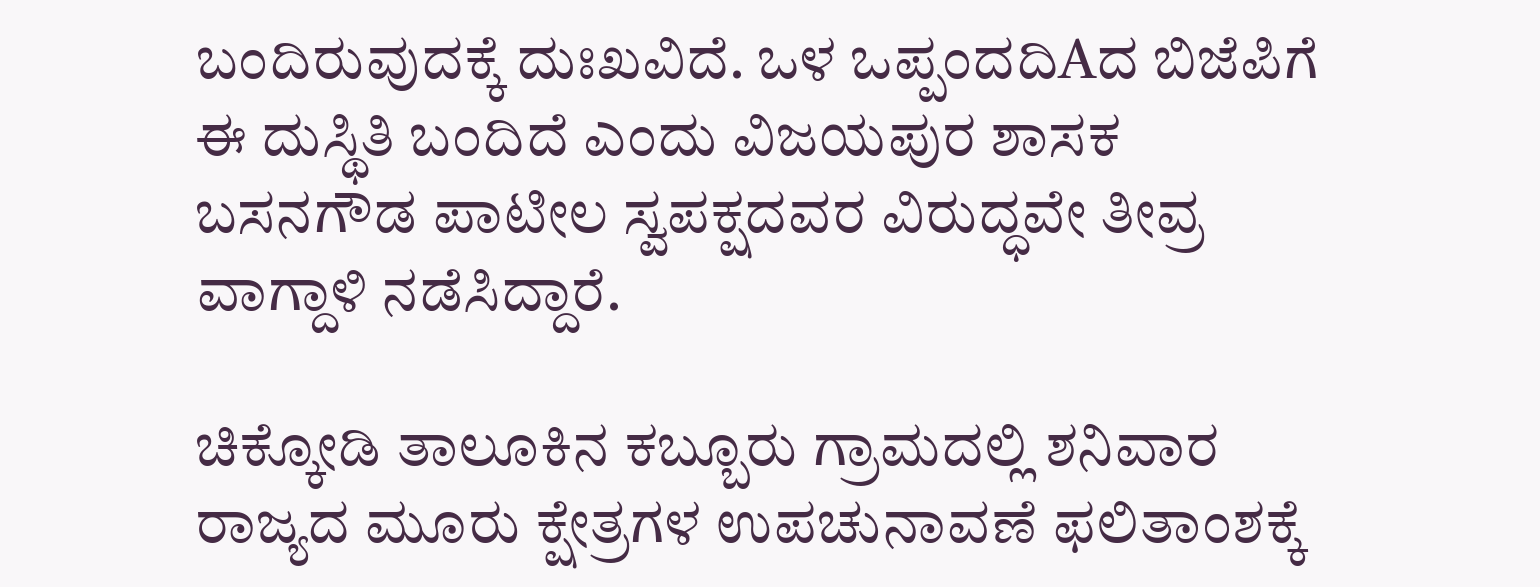ಬಂದಿರುವುದಕ್ಕೆ ದುಃಖವಿದೆ. ಒಳ ಒಪ್ಪಂದದಿAದ ಬಿಜೆಪಿಗೆ ಈ ದುಸ್ಥಿತಿ ಬಂದಿದೆ ಎಂದು ವಿಜಯಪುರ ಶಾಸಕ ಬಸನಗೌಡ ಪಾಟೀಲ ಸ್ವಪಕ್ಷದವರ ವಿರುದ್ಧವೇ ತೀವ್ರ ವಾಗ್ದಾಳಿ ನಡೆಸಿದ್ದಾರೆ.

ಚಿಕ್ಕೋಡಿ ತಾಲೂಕಿನ ಕಬ್ಬೂರು ಗ್ರಾಮದಲ್ಲಿ ಶನಿವಾರ ರಾಜ್ಯದ ಮೂರು ಕ್ಷೇತ್ರಗಳ ಉಪಚುನಾವಣೆ ಫಲಿತಾಂಶಕ್ಕೆ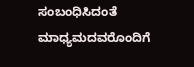ಸಂಬಂಧಿಸಿದಂತೆ ಮಾಧ್ಯಮದವರೊಂದಿಗೆ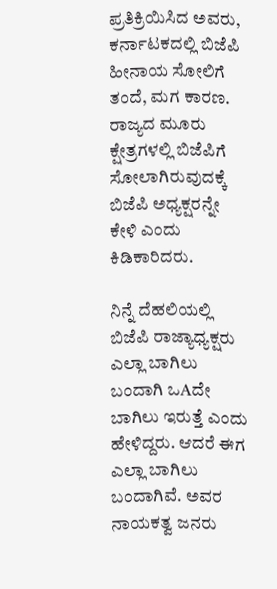ಪ್ರತಿಕ್ರಿಯಿಸಿದ ಅವರು, ಕರ್ನಾಟಕದಲ್ಲಿ ಬಿಜೆಪಿ ಹೀನಾಯ ಸೋಲಿಗೆ ತಂದೆ, ಮಗ ಕಾರಣ. ರಾಜ್ಯದ ಮೂರು ಕ್ಷೇತ್ರಗಳಲ್ಲಿ ಬಿಜೆಪಿಗೆ ಸೋಲಾಗಿರುವುದಕ್ಕೆ ಬಿಜೆಪಿ ಅಧ್ಯಕ್ಷರನ್ನೇ ಕೇಳಿ ಎಂದು ಕಿಡಿಕಾರಿದರು.

ನಿನ್ನೆ ದೆಹಲಿಯಲ್ಲಿ ಬಿಜೆಪಿ ರಾಜ್ಯಾಧ್ಯಕ್ಷರು ಎಲ್ಲಾ ಬಾಗಿಲು ಬಂದಾಗಿ ಒAದೇ ಬಾಗಿಲು ಇರುತ್ತೆ ಎಂದು ಹೇಳಿದ್ದರು. ಆದರೆ ಈಗ ಎಲ್ಲಾ ಬಾಗಿಲು ಬಂದಾಗಿವೆ. ಅವರ ನಾಯಕತ್ವ ಜನರು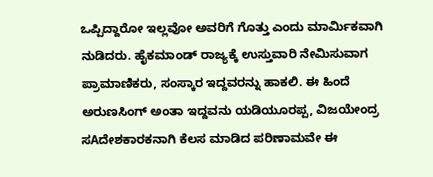ಒಪ್ಪಿದ್ದಾರೋ ಇಲ್ಲವೋ ಅವರಿಗೆ ಗೊತ್ತು ಎಂದು ಮಾರ್ಮಿಕವಾಗಿ ನುಡಿದರು. ಹೈಕಮಾಂಡ್ ರಾಜ್ಯಕ್ಕೆ ಉಸ್ತುವಾರಿ ನೇಮಿಸುವಾಗ ಪ್ರಾಮಾಣಿಕರು, ಸಂಸ್ಕಾರ ಇದ್ದವರನ್ನು ಹಾಕಲಿ. ಈ ಹಿಂದೆ ಅರುಣಸಿಂಗ್ ಅಂತಾ ಇದ್ದವನು ಯಡಿಯೂರಪ್ಪ, ವಿಜಯೇಂದ್ರ ಸAದೇಶಕಾರಕನಾಗಿ ಕೆಲಸ ಮಾಡಿದ ಪರಿಣಾಮವೇ ಈ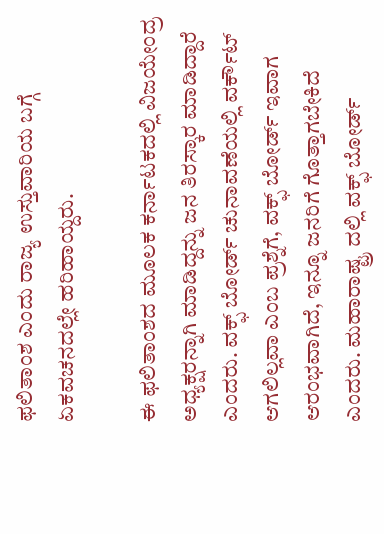ಫಲಿತಾಂಶ ಎಂದು ರಾಜ್ಯ ಉಸ್ತುವಾರಿಯ ಬಗ್ಗೆ ಏಕವಚನದಲ್ಲೇ ಹರಿಹಾಯ್ದರು.

ಈ ಫಲಿತಾಂಶದ ಮೂಲಕ ಕರ್ನಾಟಕದಲ್ಲಿ ವಿಜಯೇಂದ್ರ ಅಧ್ಯಕ್ಷರನ್ನಾಗಿ ಮಾಡಿದ್ದನ್ನು ಜನ ತಿರಸ್ಕಾರ ಮಾಡಿದ್ದಾರೆ ಎಂದರು. ವಕ್ಫ್ ಬೋರ್ಡ್ ಚುನಾವಣೆಯಲ್ಲಿ ವರ್ಕೌಟ್ ಆಗಲಿಲ್ಲವಾ ಎಂಬ ಪ್ರಶ್ನೆಗೆ, ವಕ್ಫ್ ಬೋರ್ಡ್ ಇವಾಗ ಆರಂಭವಾಗಿದೆ, ಇನ್ನೂ ಜನರಿಗೆ ಗೊತ್ತಾಗಬೇಕಿದೆ ಎಂದರು. ಮಹಾರಾಷ್ಟ್ರ ದಲ್ಲಿ ವಕ್ಫ್ ಬೋರ್ಡ್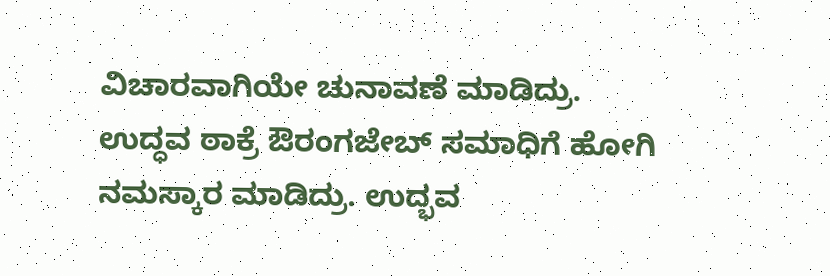ವಿಚಾರವಾಗಿಯೇ ಚುನಾವಣೆ ಮಾಡಿದ್ರು. ಉದ್ಧವ ಠಾಕ್ರೆ ಔರಂಗಜೇಬ್ ಸಮಾಧಿಗೆ ಹೋಗಿ ನಮಸ್ಕಾರ ಮಾಡಿದ್ರು. ಉದ್ಭವ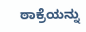ಠಾಕ್ರೆಯನ್ನು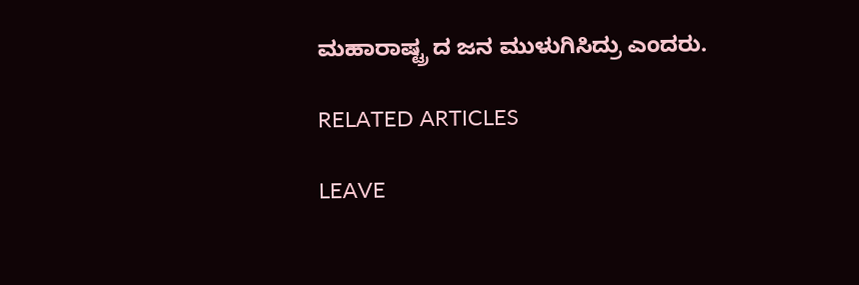ಮಹಾರಾಷ್ಟ್ರ ದ ಜನ ಮುಳುಗಿಸಿದ್ರು ಎಂದರು.

RELATED ARTICLES

LEAVE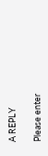A REPLY

Please enter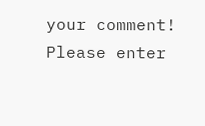your comment!
Please enter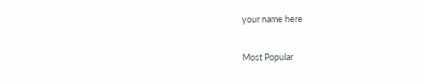your name here

Most Popular